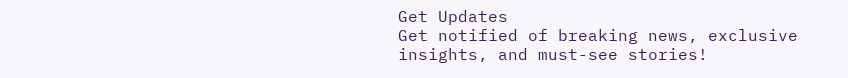Get Updates
Get notified of breaking news, exclusive insights, and must-see stories!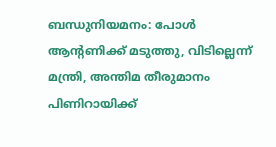ബന്ധുനിയമനം: പോള്‍ ആന്റണിക്ക് മടുത്തു, വിടില്ലെന്ന് മന്ത്രി, അന്തിമ തീരുമാനം പിണിറായിക്ക്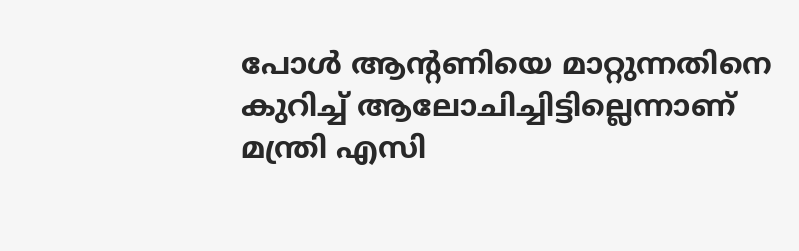പോള്‍ ആന്റണിയെ മാറ്റുന്നതിനെ കുറിച്ച് ആലോചിച്ചിട്ടില്ലെന്നാണ് മന്ത്രി എസി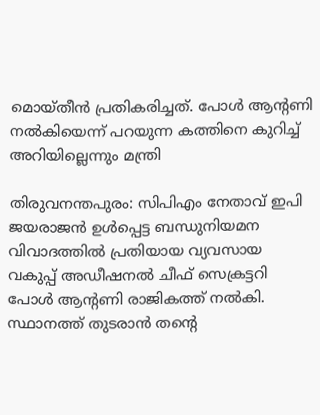മൊയ്തീന്‍ പ്രതികരിച്ചത്. പോള്‍ ആന്റണി നല്‍കിയെന്ന് പറയുന്ന കത്തിനെ കുറിച്ച് അറിയില്ലെന്നും മന്ത്രി

തിരുവനന്തപുരം: സിപിഎം നേതാവ് ഇപി ജയരാജന്‍ ഉള്‍പ്പെട്ട ബന്ധുനിയമന വിവാദത്തില്‍ പ്രതിയായ വ്യവസായ വകുപ്പ് അഡീഷനല്‍ ചീഫ് സെക്രട്ടറി പോള്‍ ആന്റണി രാജികത്ത് നല്‍കി. സ്ഥാനത്ത് തുടരാന്‍ തന്റെ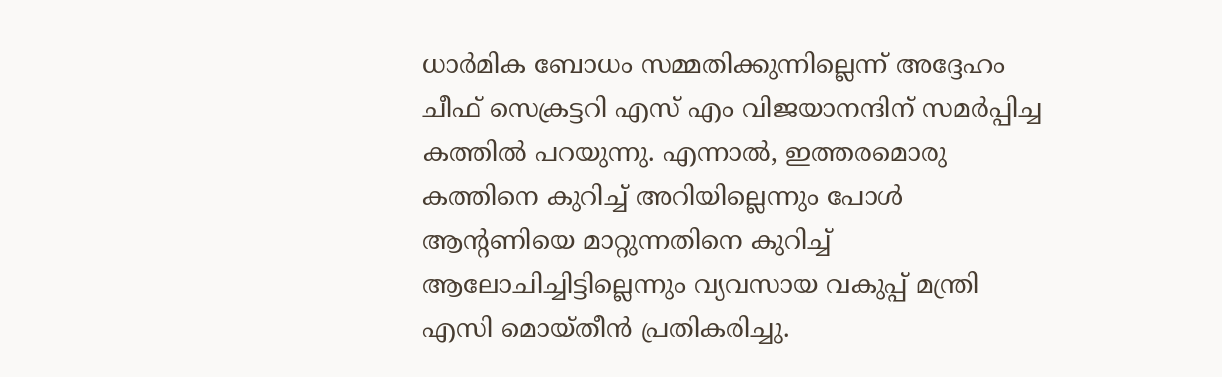ധാര്‍മിക ബോധം സമ്മതിക്കുന്നില്ലെന്ന് അദ്ദേഹം ചീഫ് സെക്രട്ടറി എസ് എം വിജയാനന്ദിന് സമര്‍പ്പിച്ച കത്തില്‍ പറയുന്നു. എന്നാല്‍, ഇത്തരമൊരു കത്തിനെ കുറിച്ച് അറിയില്ലെന്നും പോള്‍ ആന്റണിയെ മാറ്റുന്നതിനെ കുറിച്ച് ആലോചിച്ചിട്ടില്ലെന്നും വ്യവസായ വകുപ്പ് മന്ത്രി എസി മൊയ്തീന്‍ പ്രതികരിച്ചു.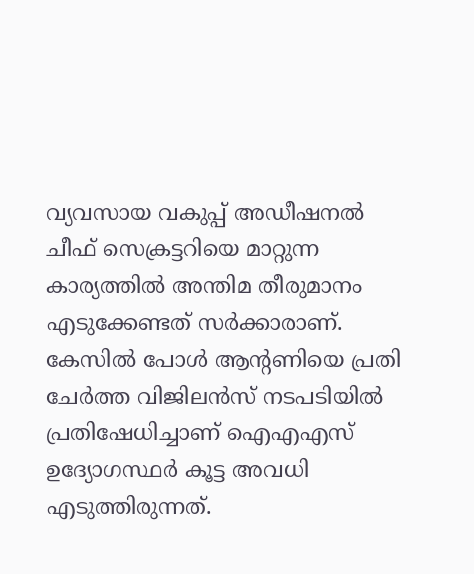വ്യവസായ വകുപ്പ് അഡീഷനല്‍ ചീഫ് സെക്രട്ടറിയെ മാറ്റുന്ന കാര്യത്തില്‍ അന്തിമ തീരുമാനം എടുക്കേണ്ടത് സര്‍ക്കാരാണ്. കേസില്‍ പോള്‍ ആന്റണിയെ പ്രതി ചേര്‍ത്ത വിജിലന്‍സ് നടപടിയില്‍ പ്രതിഷേധിച്ചാണ് ഐഎഎസ് ഉദ്യോഗസ്ഥര്‍ കൂട്ട അവധി എടുത്തിരുന്നത്.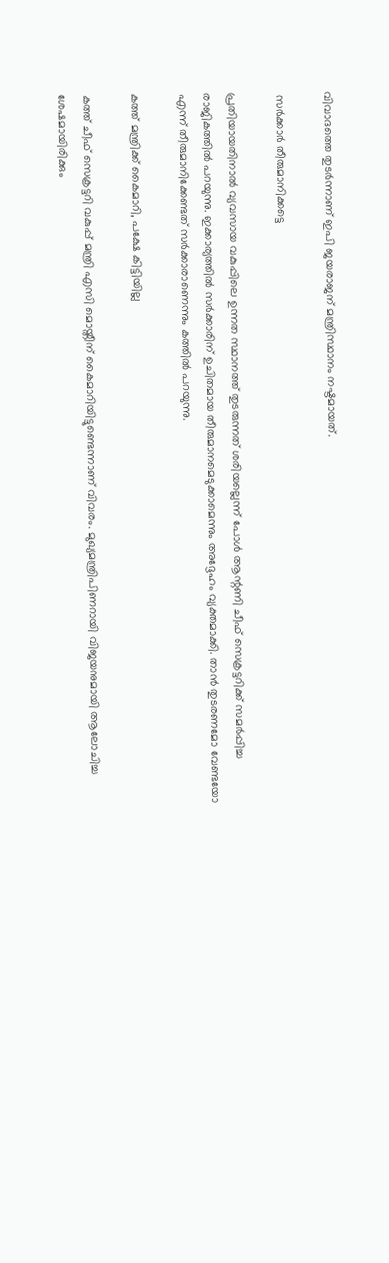വിവാദത്തെ തുടര്‍ന്നാണ് ഇപി ജയരാജന് മന്ത്രിസ്ഥാനം നഷ്ടമായത്.

 സര്‍ക്കാര്‍ തീരുമാനിക്കട്ടെ

പ്രതിയായതിനാല്‍ വ്യവസായ വകുപ്പിലെ ഉന്നത സ്ഥാനത്ത് തുടരുന്നത് ശരിയല്ലെന്ന് പോള്‍ ആന്റണി ചീഫ് സെക്രട്ടറിക്ക് സമര്‍പ്പിച്ച രാജികത്തില്‍ പറയുന്നു. ഇക്കാര്യത്തില്‍ സര്‍ക്കാരിന് ഉചിതമായ തീരുമാനമെടുക്കാമെന്നും അദ്ദേഹം വ്യക്തമാക്കി. താന്‍ തുടരണമോ വേണ്ടയോ എന്ന് തീരുമാനിക്കേണ്ടത് സര്‍ക്കാരാണെന്നും കത്തില്‍ പറയുന്നു.

കത്ത് മന്ത്രിക്ക് കൈമാറി, പക്ഷേ കിട്ടിയില്ല

കത്ത് ചീഫ് സെക്രട്ടറി വകുപ്പ് മന്ത്രി എസി മൊയ്തീന് കൈമാറിയിട്ടുണ്ടെന്നാണ് വിവരം. മുഖ്യമന്ത്രിപിണറായി വിജയനുമായി ആലോചിച്ച ശേഷമായിരിക്കും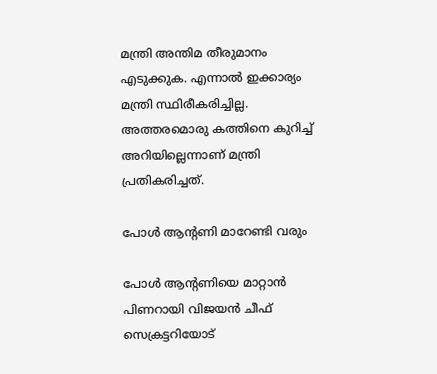മന്ത്രി അന്തിമ തീരുമാനം എടുക്കുക. എന്നാല്‍ ഇക്കാര്യം മന്ത്രി സ്ഥിരീകരിച്ചില്ല. അത്തരമൊരു കത്തിനെ കുറിച്ച് അറിയില്ലെന്നാണ് മന്ത്രി പ്രതികരിച്ചത്.

പോള്‍ ആന്റണി മാറേണ്ടി വരും

പോള്‍ ആന്റണിയെ മാറ്റാന്‍ പിണറായി വിജയന്‍ ചീഫ് സെക്രട്ടറിയോട്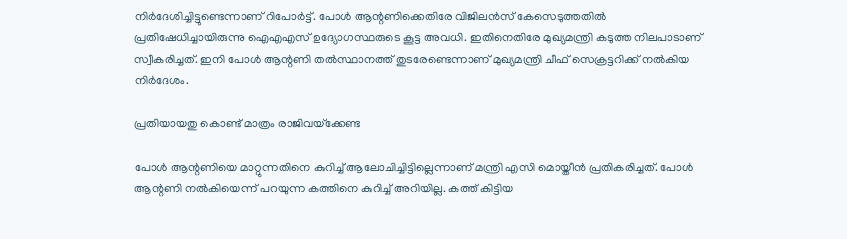നിര്‍ദേശിച്ചിട്ടുണ്ടെന്നാണ് റിപോര്‍ട്ട്. പോള്‍ ആന്റണിക്കെതിരേ വിജിലന്‍സ് കേസെടുത്തതില്‍ പ്രതിഷേധിച്ചായിരുന്നു ഐഎഎസ് ഉദ്യോഗസ്ഥരുടെ കൂട്ട അവധി. ഇതിനെതിരേ മുഖ്യമന്ത്രി കടുത്ത നിലപാടാണ് സ്വീകരിച്ചത്. ഇനി പോള്‍ ആന്റണി തല്‍സ്ഥാനത്ത് തുടരേണ്ടെന്നാണ് മുഖ്യമന്ത്രി ചീഫ് സെക്രട്ടറിക്ക് നല്‍കിയ നിര്‍ദേശം.

പ്രതിയായതു കൊണ്ട് മാത്രം രാജിവയ്‌ക്കേണ്ട

പോള്‍ ആന്റണിയെ മാറ്റുന്നതിനെ കുറിച്ച് ആലോചിച്ചിട്ടില്ലെന്നാണ് മന്ത്രി എസി മൊയ്തീന്‍ പ്രതികരിച്ചത്. പോള്‍ ആന്റണി നല്‍കിയെന്ന് പറയുന്ന കത്തിനെ കുറിച്ച് അറിയില്ല. കത്ത് കിട്ടിയ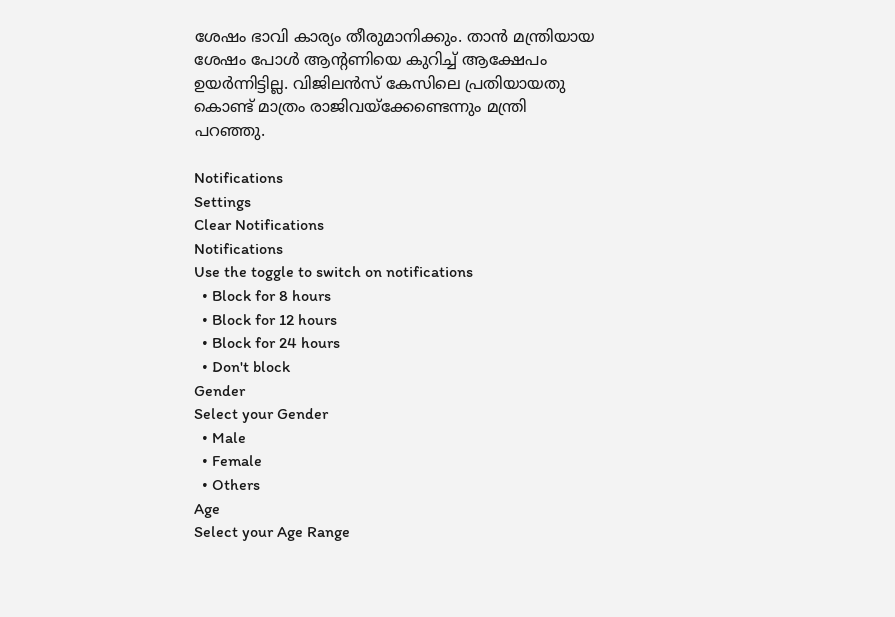ശേഷം ഭാവി കാര്യം തീരുമാനിക്കും. താന്‍ മന്ത്രിയായ ശേഷം പോള്‍ ആന്റണിയെ കുറിച്ച് ആക്ഷേപം ഉയര്‍ന്നിട്ടില്ല. വിജിലന്‍സ് കേസിലെ പ്രതിയായതു കൊണ്ട് മാത്രം രാജിവയ്‌ക്കേണ്ടെന്നും മന്ത്രി പറഞ്ഞു.

Notifications
Settings
Clear Notifications
Notifications
Use the toggle to switch on notifications
  • Block for 8 hours
  • Block for 12 hours
  • Block for 24 hours
  • Don't block
Gender
Select your Gender
  • Male
  • Female
  • Others
Age
Select your Age Range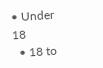• Under 18
  • 18 to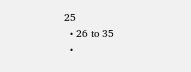25
  • 26 to 35
  •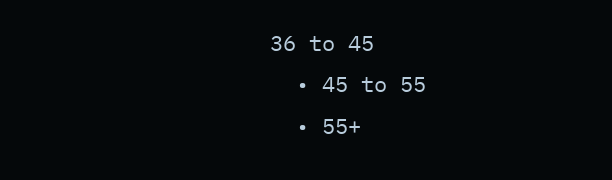36 to 45
  • 45 to 55
  • 55+